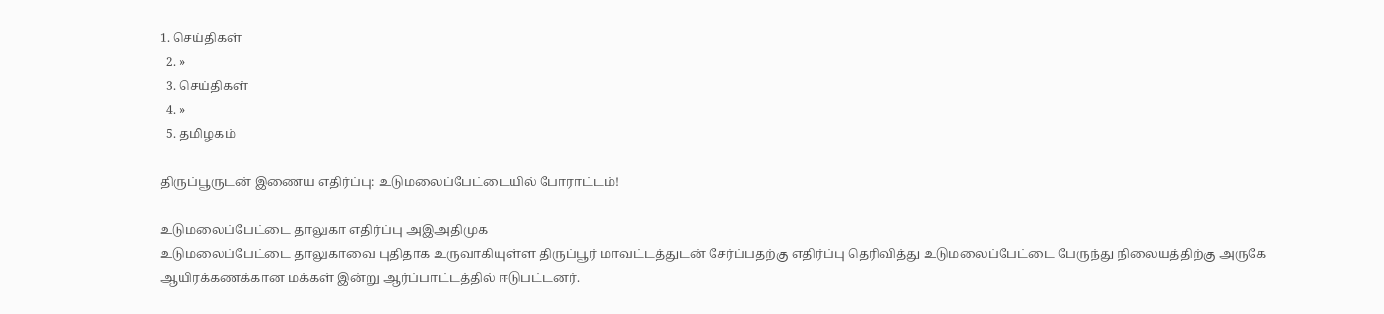1. செய்திகள்
  2. »
  3. செய்திகள்
  4. »
  5. த‌மிழக‌ம்

திருப்பூருடன் இணைய எதிர்ப்பு: உடுமலைப்பேட்டையில் போராட்டம்!

உடுமலைப்பேட்டை தாலுகா எதிர்ப்பு அஇஅதிமுக
உடுமலைப்பேட்டை தாலுகாவை புதிதாக உருவாகியுள்ள திருப்பூர் மாவட்டத்துடன் சேர்ப்பதற்கு எதிர்ப்பு தெரிவித்து உடுமலைப்பேட்டை பேருந்து நிலையத்திற்கு அருகே ஆயிரக்கணக்கான மக்கள் இன்று ஆர்ப்பாட்டத்தில் ஈடுபட்டனர்.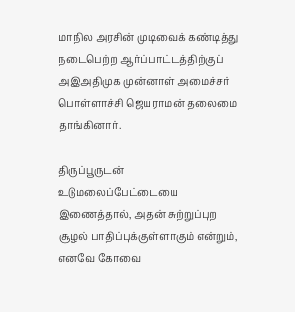மாநில அரசின் முடிவைக் கண்டித்து நடைபெற்ற ஆர்ப்பாட்டத்திற்குப் அஇஅதிமுக முன்னாள் அமைச்சர் பொள்ளாச்சி ஜெயராமன் தலைமை தாங்கினார்.

திருப்பூருடன் உடுமலைப்பேட்டையை இணைத்தால், அதன் சுற்றுப்புற சூழல் பாதிப்புக்குள்ளாகும் என்றும், எனவே கோவை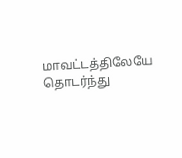மாவட்டத்திலேயே தொடர்ந்து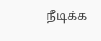நீடிக்க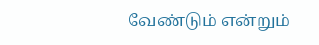வேண்டும் என்றும்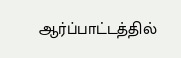ஆர்ப்பாட்டத்தில்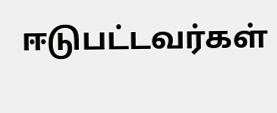ஈடுபட்டவர்கள்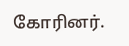கோரினர்.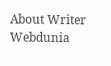About Writer
Webdunia